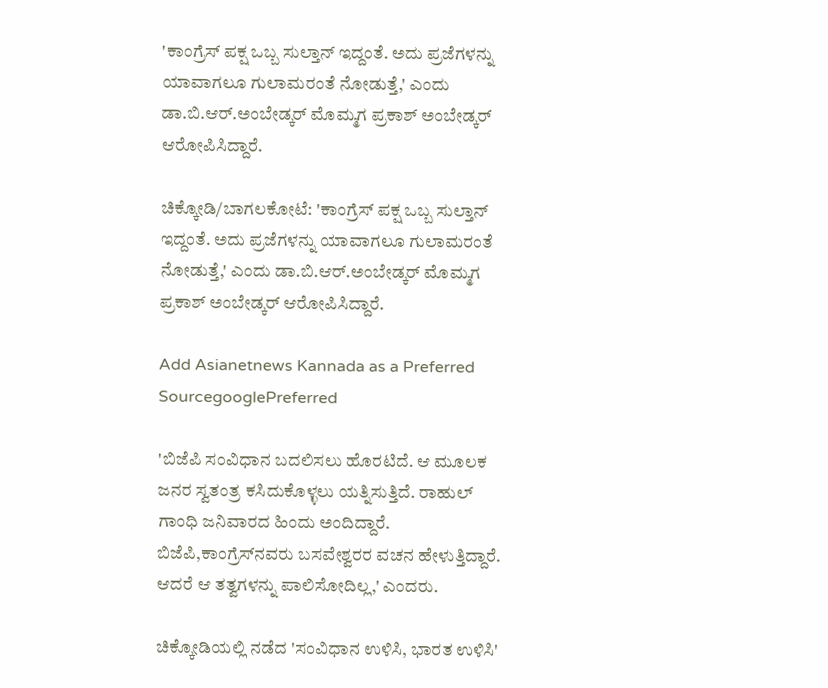'ಕಾಂಗ್ರೆಸ್ ಪಕ್ಷ ಒಬ್ಬ ಸುಲ್ತಾನ್ ಇದ್ದಂತೆ. ಅದು ಪ್ರಜೆಗಳನ್ನು ಯಾವಾಗಲೂ ಗುಲಾಮರಂತೆ ನೋಡುತ್ತೆ,' ಎಂದು ಡಾ.ಬಿ.ಆರ್.ಅಂಬೇಡ್ಕರ್ ಮೊಮ್ಮಗ ಪ್ರಕಾಶ್ ಅಂಬೇಡ್ಕರ್ ಆರೋಪಿಸಿದ್ದಾರೆ.

ಚಿಕ್ಕೋಡಿ/ಬಾಗಲಕೋಟೆ: 'ಕಾಂಗ್ರೆಸ್ ಪಕ್ಷ ಒಬ್ಬ ಸುಲ್ತಾನ್ ಇದ್ದಂತೆ. ಅದು ಪ್ರಜೆಗಳನ್ನು ಯಾವಾಗಲೂ ಗುಲಾಮರಂತೆ ನೋಡುತ್ತೆ,' ಎಂದು ಡಾ.ಬಿ.ಆರ್.ಅಂಬೇಡ್ಕರ್ ಮೊಮ್ಮಗ ಪ್ರಕಾಶ್ ಅಂಬೇಡ್ಕರ್ ಆರೋಪಿಸಿದ್ದಾರೆ.

Add Asianetnews Kannada as a Preferred SourcegooglePreferred

'ಬಿಜೆಪಿ ಸಂವಿಧಾನ ಬದಲಿಸಲು ಹೊರಟಿದೆ. ಆ ಮೂಲಕ ಜನರ ಸ್ವತಂತ್ರ ಕಸಿದುಕೊಳ್ಳಲು ಯತ್ನಿಸುತ್ತಿದೆ. ರಾಹುಲ್ ಗಾಂಧಿ ಜನಿವಾರದ ಹಿಂದು ಅಂದಿದ್ದಾರೆ. ಬಿಜೆಪಿ,ಕಾಂಗ್ರೆಸ್‌‌ನವರು ಬಸವೇಶ್ವರರ ವಚನ ಹೇಳುತ್ತಿದ್ದಾರೆ. ಆದರೆ ಆ ತತ್ವಗಳನ್ನು ಪಾಲಿಸೋದಿಲ್ಲ,' ಎಂದರು.

ಚಿಕ್ಕೋಡಿಯಲ್ಲಿ ನಡೆದ 'ಸಂವಿಧಾನ ಉಳಿಸಿ, ಭಾರತ ಉಳಿಸಿ'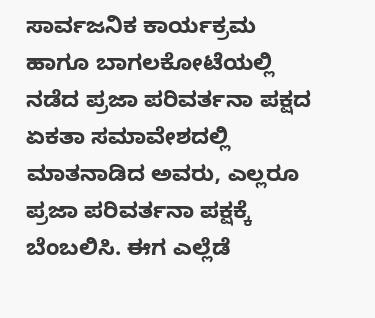ಸಾರ್ವಜನಿಕ ಕಾರ್ಯಕ್ರಮ ಹಾಗೂ ಬಾಗಲಕೋಟೆಯಲ್ಲಿ ನಡೆದ ಪ್ರಜಾ ಪರಿವರ್ತನಾ ಪಕ್ಷದ ಏಕತಾ ಸಮಾವೇಶದಲ್ಲಿ ಮಾತನಾಡಿದ ಅವರು, ಎಲ್ಲರೂ ಪ್ರಜಾ ಪರಿವರ್ತನಾ ಪಕ್ಷಕ್ಕೆ ಬೆಂಬಲಿಸಿ. ಈಗ ಎಲ್ಲೆಡೆ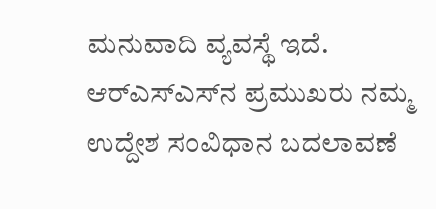ಮನುವಾದಿ ವ್ಯವಸ್ಥೆ ಇದೆ. ಆರ್‌ಎಸ್‌ಎಸ್‌ನ ಪ್ರಮುಖರು ನಮ್ಮ ಉದ್ದೇಶ ಸಂವಿಧಾನ ಬದಲಾವಣೆ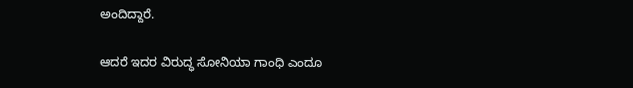ಅಂದಿದ್ದಾರೆ.

ಆದರೆ ಇದರ ವಿರುದ್ಧ ಸೋನಿಯಾ ಗಾಂಧಿ ಎಂದೂ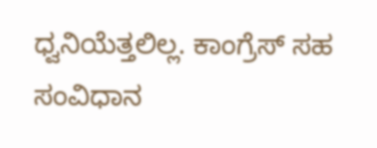ಧ್ವನಿಯೆತ್ತಲಿಲ್ಲ. ಕಾಂಗ್ರೆಸ್ ಸಹ ಸಂವಿಧಾನ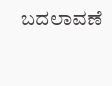ಬದಲಾವಣೆ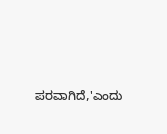ಪರವಾಗಿದೆ,'ಎಂದು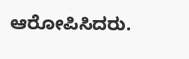ಆರೋಪಿಸಿದರು.